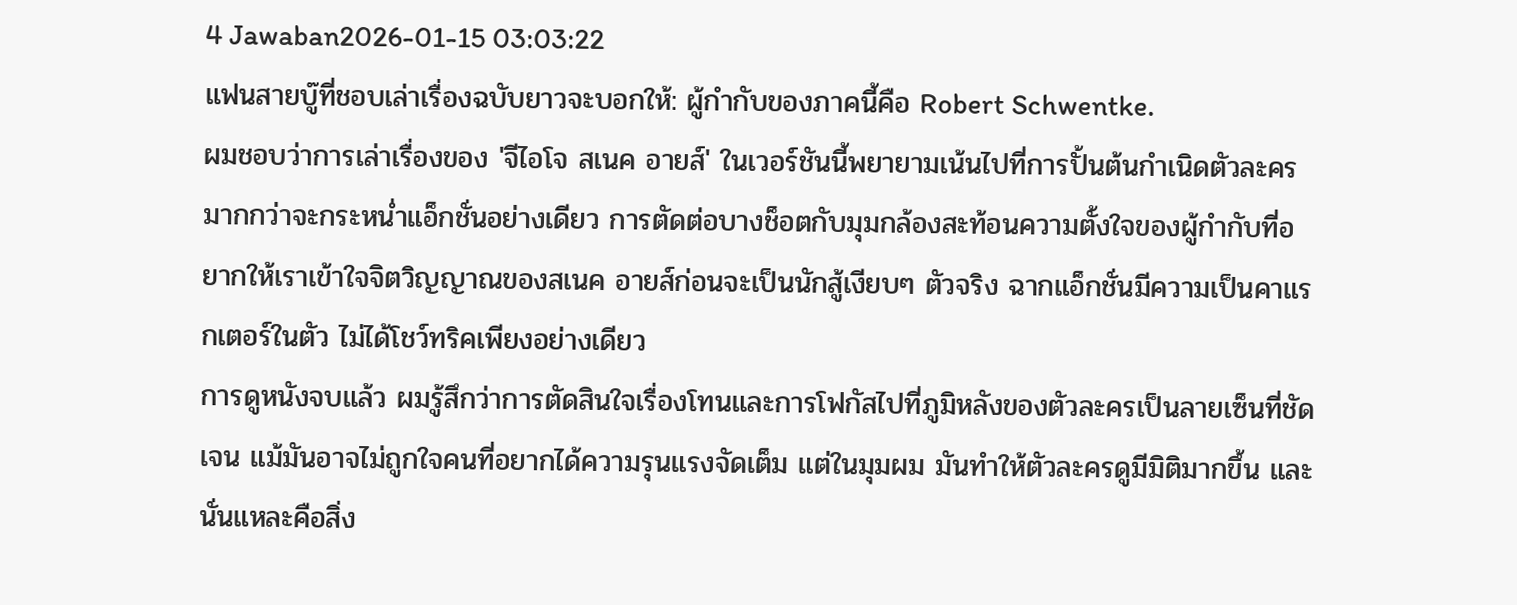4 Jawaban2026-01-15 03:03:22
แฟนสายบู๊ที่ชอบเล่าเรื่องฉบับยาวจะบอกให้: ผู้กำกับของภาคนี้คือ Robert Schwentke.
ผมชอบว่าการเล่าเรื่องของ 'จีไอโจ สเนค อายส์' ในเวอร์ชันนี้พยายามเน้นไปที่การปั้นต้นกำเนิดตัวละคร มากกว่าจะกระหน่ำแอ็กชั่นอย่างเดียว การตัดต่อบางช็อตกับมุมกล้องสะท้อนความตั้งใจของผู้กำกับที่อยากให้เราเข้าใจจิตวิญญาณของสเนค อายส์ก่อนจะเป็นนักสู้เงียบๆ ตัวจริง ฉากแอ็กชั่นมีความเป็นคาแรกเตอร์ในตัว ไม่ได้โชว์ทริคเพียงอย่างเดียว
การดูหนังจบแล้ว ผมรู้สึกว่าการตัดสินใจเรื่องโทนและการโฟกัสไปที่ภูมิหลังของตัวละครเป็นลายเซ็นที่ชัดเจน แม้มันอาจไม่ถูกใจคนที่อยากได้ความรุนแรงจัดเต็ม แต่ในมุมผม มันทำให้ตัวละครดูมีมิติมากขึ้น และนั่นแหละคือสิ่ง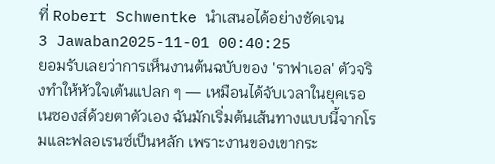ที่ Robert Schwentke นำเสนอได้อย่างชัดเจน
3 Jawaban2025-11-01 00:40:25
ยอมรับเลยว่าการเห็นงานต้นฉบับของ 'ราฟาเอล' ตัวจริงทำให้หัวใจเต้นแปลก ๆ — เหมือนได้จับเวลาในยุคเรอเนซองส์ด้วยตาตัวเอง ฉันมักเริ่มต้นเส้นทางแบบนี้จากโรมและฟลอเรนซ์เป็นหลัก เพราะงานของเขากระ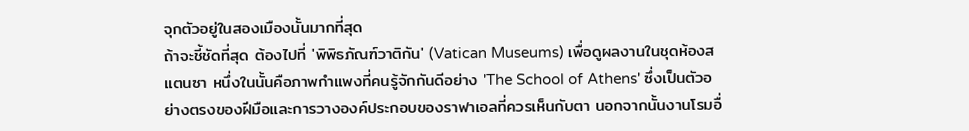จุกตัวอยู่ในสองเมืองนั้นมากที่สุด
ถ้าจะชี้ชัดที่สุด ต้องไปที่ 'พิพิธภัณฑ์วาติกัน' (Vatican Museums) เพื่อดูผลงานในชุดห้องสแตนซา หนึ่งในนั้นคือภาพกำแพงที่คนรู้จักกันดีอย่าง 'The School of Athens' ซึ่งเป็นตัวอย่างตรงของฝีมือและการวางองค์ประกอบของราฟาเอลที่ควรเห็นกับตา นอกจากนั้นงานโรมอื่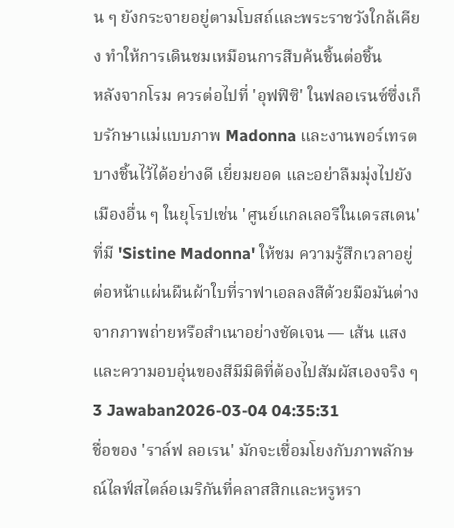น ๆ ยังกระจายอยู่ตามโบสถ์และพระราชวังใกล้เคียง ทำให้การเดินชมเหมือนการสืบค้นชิ้นต่อชิ้น
หลังจากโรม ควรต่อไปที่ 'อุฟฟิซิ' ในฟลอเรนซ์ซึ่งเก็บรักษาแม่แบบภาพ Madonna และงานพอร์เทรตบางชิ้นไว้ได้อย่างดี เยี่ยมยอด และอย่าลืมมุ่งไปยังเมืองอื่น ๆ ในยุโรปเช่น 'ศูนย์แกลเลอรีในเดรสเดน' ที่มี 'Sistine Madonna' ให้ชม ความรู้สึกเวลาอยู่ต่อหน้าแผ่นผืนผ้าใบที่ราฟาเอลลงสีด้วยมือมันต่างจากภาพถ่ายหรือสำเนาอย่างชัดเจน — เส้น แสง และความอบอุ่นของสีมีมิติที่ต้องไปสัมผัสเองจริง ๆ
3 Jawaban2026-03-04 04:35:31
ชื่อของ 'ราล์ฟ ลอเรน' มักจะเชื่อมโยงกับภาพลักษณ์ไลฟ์สไตล์อเมริกันที่คลาสสิกและหรูหรา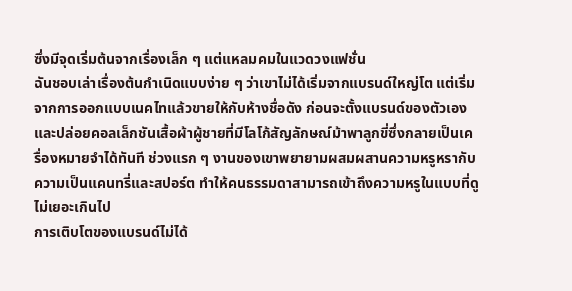ซึ่งมีจุดเริ่มต้นจากเรื่องเล็ก ๆ แต่แหลมคมในแวดวงแฟชั่น
ฉันชอบเล่าเรื่องต้นกำเนิดแบบง่าย ๆ ว่าเขาไม่ได้เริ่มจากแบรนด์ใหญ่โต แต่เริ่มจากการออกแบบเนคไทแล้วขายให้กับห้างชื่อดัง ก่อนจะตั้งแบรนด์ของตัวเองและปล่อยคอลเล็กชันเสื้อผ้าผู้ชายที่มีโลโก้สัญลักษณ์ม้าพาลูกขี่ซึ่งกลายเป็นเครื่องหมายจำได้ทันที ช่วงแรก ๆ งานของเขาพยายามผสมผสานความหรูหรากับความเป็นแคนทรี่และสปอร์ต ทำให้คนธรรมดาสามารถเข้าถึงความหรูในแบบที่ดูไม่เยอะเกินไป
การเติบโตของแบรนด์ไม่ได้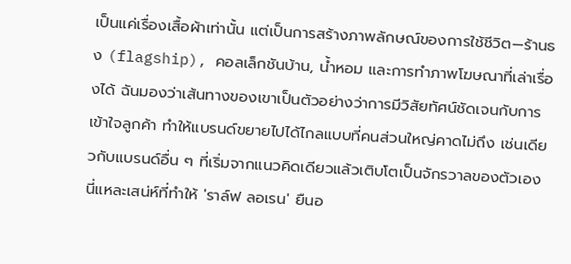เป็นแค่เรื่องเสื้อผ้าเท่านั้น แต่เป็นการสร้างภาพลักษณ์ของการใช้ชีวิต—ร้านธง (flagship), คอลเล็กชันบ้าน, น้ำหอม และการทำภาพโฆษณาที่เล่าเรื่องได้ ฉันมองว่าเส้นทางของเขาเป็นตัวอย่างว่าการมีวิสัยทัศน์ชัดเจนกับการเข้าใจลูกค้า ทำให้แบรนด์ขยายไปได้ไกลแบบที่คนส่วนใหญ่คาดไม่ถึง เช่นเดียวกับแบรนด์อื่น ๆ ที่เริ่มจากแนวคิดเดียวแล้วเติบโตเป็นจักรวาลของตัวเอง นี่แหละเสน่ห์ที่ทำให้ 'ราล์ฟ ลอเรน' ยืนอ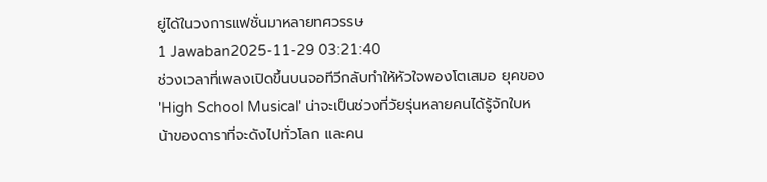ยู่ได้ในวงการแฟชั่นมาหลายทศวรรษ
1 Jawaban2025-11-29 03:21:40
ช่วงเวลาที่เพลงเปิดขึ้นบนจอทีวีกลับทำให้หัวใจพองโตเสมอ ยุคของ 'High School Musical' น่าจะเป็นช่วงที่วัยรุ่นหลายคนได้รู้จักใบหน้าของดาราที่จะดังไปทั่วโลก และคน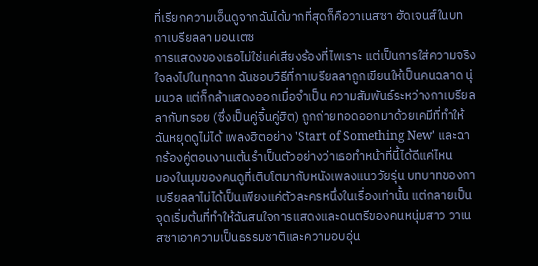ที่เรียกความเอ็นดูจากฉันได้มากที่สุดก็คือวาเนสซา ฮัดเจนส์ในบทกาเบรียลลา มอนเตซ
การแสดงของเธอไม่ใช่แค่เสียงร้องที่ไพเราะ แต่เป็นการใส่ความจริงใจลงไปในทุกฉาก ฉันชอบวิธีที่กาเบรียลลาถูกเขียนให้เป็นคนฉลาด นุ่มนวล แต่ก็กล้าแสดงออกเมื่อจำเป็น ความสัมพันธ์ระหว่างกาเบรียลลากับทรอย (ซึ่งเป็นคู่จิ้นคู่ฮิต) ถูกถ่ายทอดออกมาด้วยเคมีที่ทำให้ฉันหยุดดูไม่ได้ เพลงฮิตอย่าง 'Start of Something New' และฉากร้องคู่ตอนงานเต้นรำเป็นตัวอย่างว่าเธอทำหน้าที่นี้ได้ดีแค่ไหน
มองในมุมของคนดูที่เติบโตมากับหนังเพลงแนววัยรุ่น บทบาทของกาเบรียลลาไม่ได้เป็นเพียงแค่ตัวละครหนึ่งในเรื่องเท่านั้น แต่กลายเป็นจุดเริ่มต้นที่ทำให้ฉันสนใจการแสดงและดนตรีของคนหนุ่มสาว วาเนสซาเอาความเป็นธรรมชาติและความอบอุ่น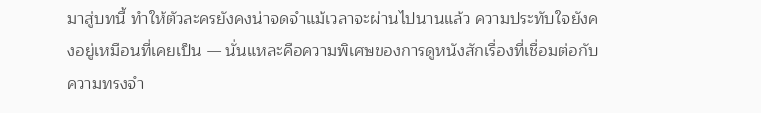มาสู่บทนี้ ทำให้ตัวละครยังคงน่าจดจำแม้เวลาจะผ่านไปนานแล้ว ความประทับใจยังคงอยู่เหมือนที่เคยเป็น — นั่นแหละคือความพิเศษของการดูหนังสักเรื่องที่เชื่อมต่อกับความทรงจำ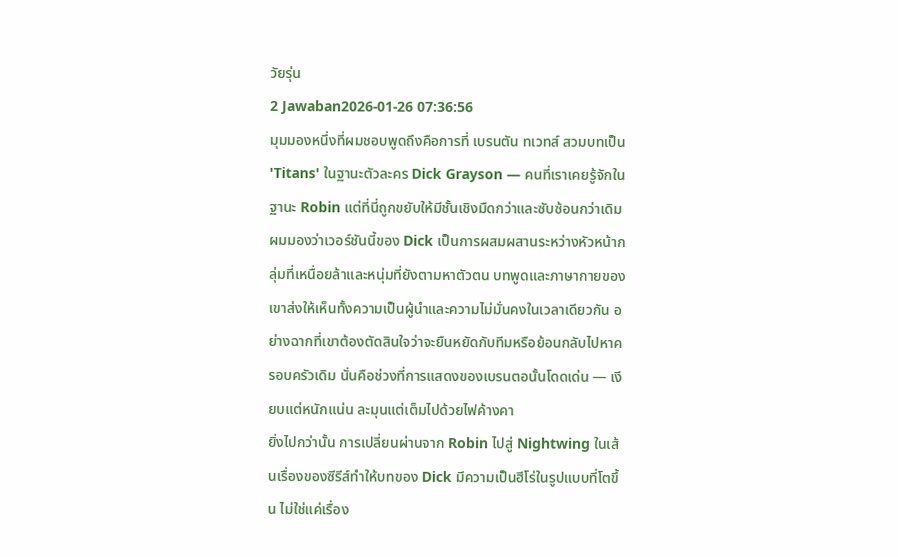วัยรุ่น
2 Jawaban2026-01-26 07:36:56
มุมมองหนึ่งที่ผมชอบพูดถึงคือการที่ เบรนตัน ทเวทส์ สวมบทเป็น 'Titans' ในฐานะตัวละคร Dick Grayson — คนที่เราเคยรู้จักในฐานะ Robin แต่ที่นี่ถูกขยับให้มีชั้นเชิงมืดกว่าและซับซ้อนกว่าเดิม
ผมมองว่าเวอร์ชันนี้ของ Dick เป็นการผสมผสานระหว่างหัวหน้ากลุ่มที่เหนื่อยล้าและหนุ่มที่ยังตามหาตัวตน บทพูดและภาษากายของเขาส่งให้เห็นทั้งความเป็นผู้นำและความไม่มั่นคงในเวลาเดียวกัน อย่างฉากที่เขาต้องตัดสินใจว่าจะยืนหยัดกับทีมหรือย้อนกลับไปหาครอบครัวเดิม นั่นคือช่วงที่การแสดงของเบรนตอนั้นโดดเด่น — เงียบแต่หนักแน่น ละมุนแต่เต็มไปด้วยไฟค้างคา
ยิ่งไปกว่านั้น การเปลี่ยนผ่านจาก Robin ไปสู่ Nightwing ในเส้นเรื่องของซีรีส์ทำให้บทของ Dick มีความเป็นฮีโร่ในรูปแบบที่โตขึ้น ไม่ใช่แค่เรื่อง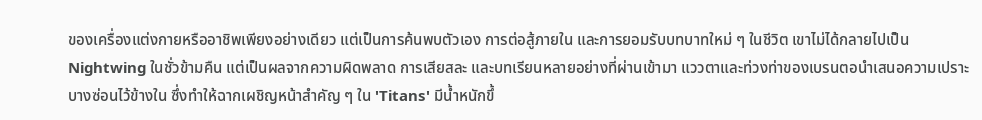ของเครื่องแต่งกายหรืออาชิพเพียงอย่างเดียว แต่เป็นการค้นพบตัวเอง การต่อสู้ภายใน และการยอมรับบทบาทใหม่ ๆ ในชีวิต เขาไม่ได้กลายไปเป็น Nightwing ในชั่วข้ามคืน แต่เป็นผลจากความผิดพลาด การเสียสละ และบทเรียนหลายอย่างที่ผ่านเข้ามา แววตาและท่วงท่าของเบรนตอนำเสนอความเปราะบางซ่อนไว้ข้างใน ซึ่งทำให้ฉากเผชิญหน้าสำคัญ ๆ ใน 'Titans' มีน้ำหนักขึ้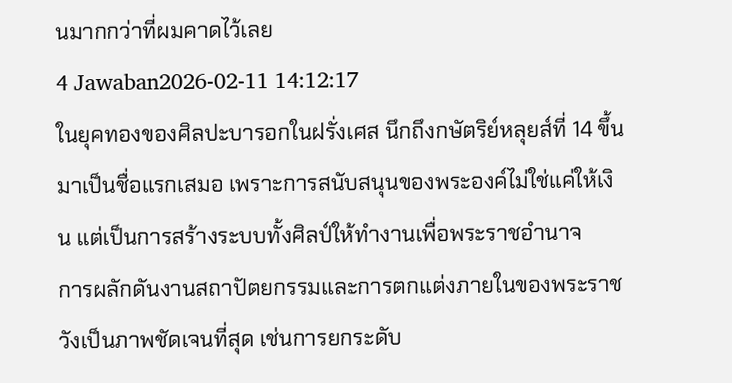นมากกว่าที่ผมคาดไว้เลย
4 Jawaban2026-02-11 14:12:17
ในยุคทองของศิลปะบารอกในฝรั่งเศส นึกถึงกษัตริย์หลุยส์ที่ 14 ขึ้นมาเป็นชื่อแรกเสมอ เพราะการสนับสนุนของพระองค์ไม่ใช่แค่ให้เงิน แต่เป็นการสร้างระบบทั้งศิลป์ให้ทำงานเพื่อพระราชอำนาจ
การผลักดันงานสถาปัตยกรรมและการตกแต่งภายในของพระราชวังเป็นภาพชัดเจนที่สุด เช่นการยกระดับ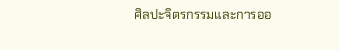ศิลปะจิตรกรรมและการออ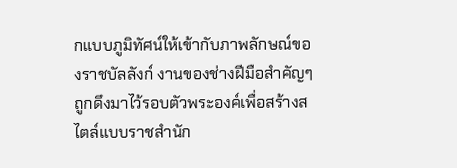กแบบภูมิทัศน์ให้เข้ากับภาพลักษณ์ของราชบัลลังก์ งานของช่างฝีมือสำคัญๆ ถูกดึงมาไว้รอบตัวพระองค์เพื่อสร้างสไตล์แบบราชสำนัก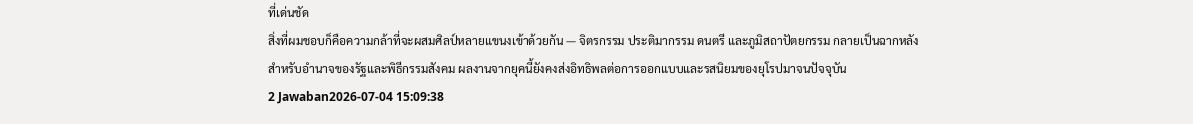ที่เด่นชัด
สิ่งที่ผมชอบก็คือความกล้าที่จะผสมศิลป์หลายแขนงเข้าด้วยกัน — จิตรกรรม ประติมากรรม ดนตรี และภูมิสถาปัตยกรรม กลายเป็นฉากหลังสำหรับอำนาจของรัฐและพิธีกรรมสังคม ผลงานจากยุคนี้ยังคงส่งอิทธิพลต่อการออกแบบและรสนิยมของยุโรปมาจนปัจจุบัน
2 Jawaban2026-07-04 15:09:38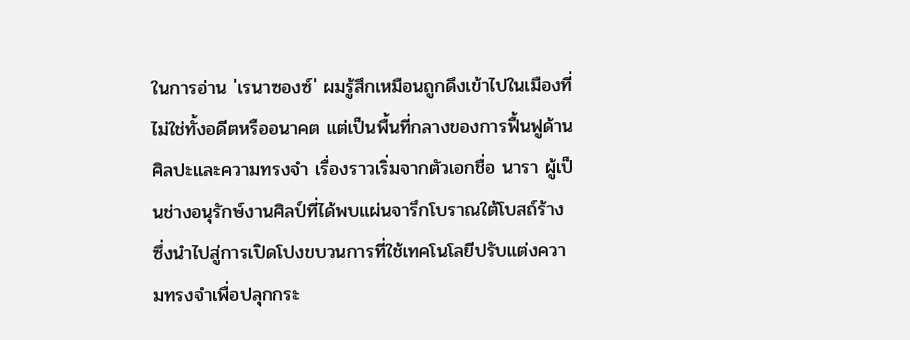ในการอ่าน 'เรนาซองซ์' ผมรู้สึกเหมือนถูกดึงเข้าไปในเมืองที่ไม่ใช่ทั้งอดีตหรืออนาคต แต่เป็นพื้นที่กลางของการฟื้นฟูด้านศิลปะและความทรงจำ เรื่องราวเริ่มจากตัวเอกชื่อ นารา ผู้เป็นช่างอนุรักษ์งานศิลป์ที่ได้พบแผ่นจารึกโบราณใต้โบสถ์ร้าง ซึ่งนำไปสู่การเปิดโปงขบวนการที่ใช้เทคโนโลยีปรับแต่งความทรงจำเพื่อปลุกกระ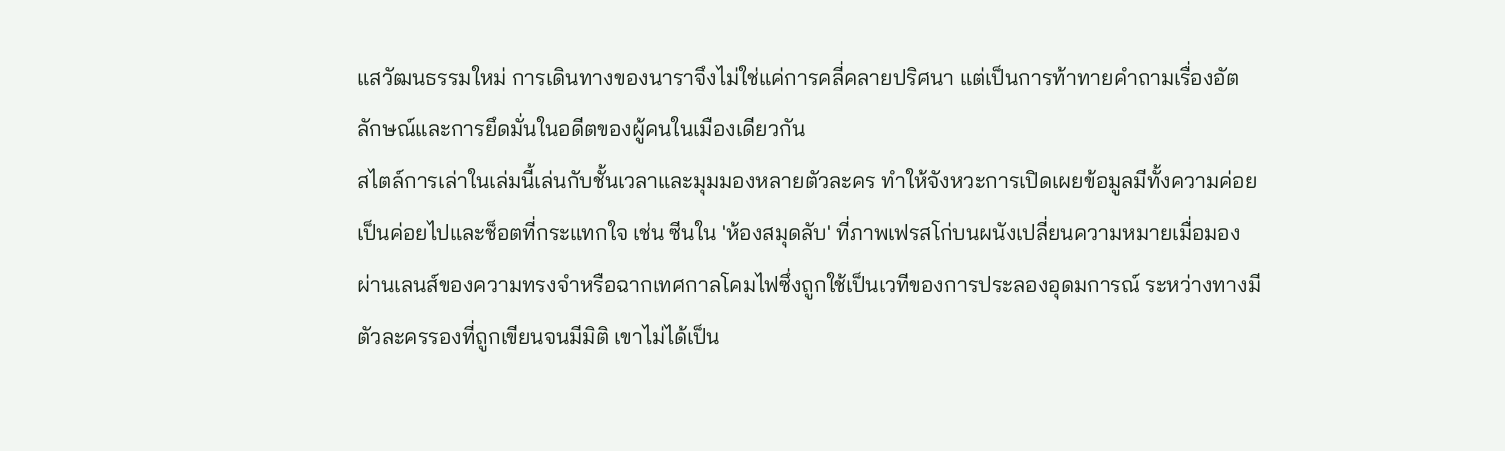แสวัฒนธรรมใหม่ การเดินทางของนาราจึงไม่ใช่แค่การคลี่คลายปริศนา แต่เป็นการท้าทายคำถามเรื่องอัตลักษณ์และการยึดมั่นในอดีตของผู้คนในเมืองเดียวกัน
สไตล์การเล่าในเล่มนี้เล่นกับชั้นเวลาและมุมมองหลายตัวละคร ทำให้จังหวะการเปิดเผยข้อมูลมีทั้งความค่อยเป็นค่อยไปและช็อตที่กระแทกใจ เช่น ซีนใน 'ห้องสมุดลับ' ที่ภาพเฟรสโก่บนผนังเปลี่ยนความหมายเมื่อมองผ่านเลนส์ของความทรงจำหรือฉากเทศกาลโคมไฟซึ่งถูกใช้เป็นเวทีของการประลองอุดมการณ์ ระหว่างทางมีตัวละครรองที่ถูกเขียนจนมีมิติ เขาไม่ได้เป็น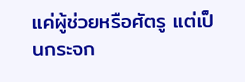แค่ผู้ช่วยหรือศัตรู แต่เป็นกระจก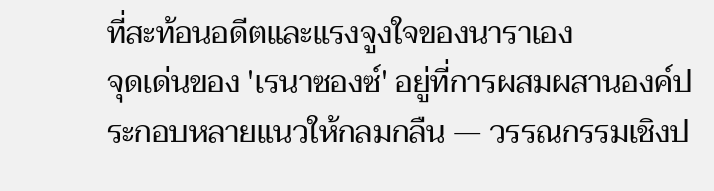ที่สะท้อนอดีตและแรงจูงใจของนาราเอง
จุดเด่นของ 'เรนาซองซ์' อยู่ที่การผสมผสานองค์ประกอบหลายแนวให้กลมกลืน — วรรณกรรมเชิงป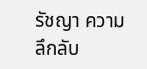รัชญา ความลึกลับ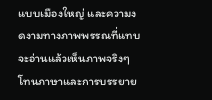แบบเมืองใหญ่ และความงดงามทางภาพพรรณที่แทบจะอ่านแล้วเห็นภาพจริงๆ โทนภาษาและการบรรยาย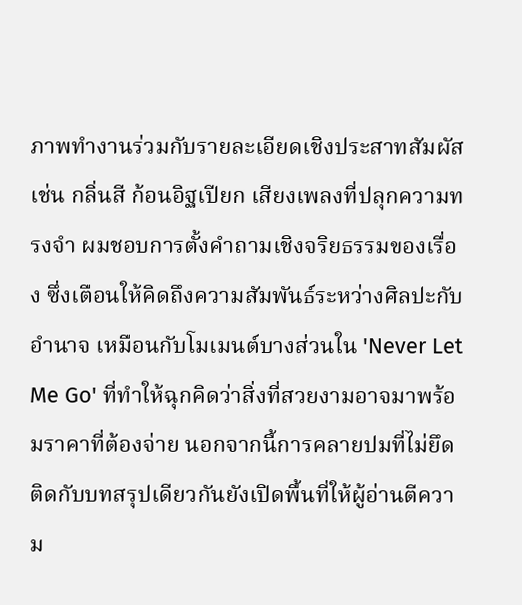ภาพทำงานร่วมกับรายละเอียดเชิงประสาทสัมผัส เช่น กลิ่นสี ก้อนอิฐเปียก เสียงเพลงที่ปลุกความทรงจำ ผมชอบการตั้งคำถามเชิงจริยธรรมของเรื่อง ซึ่งเตือนให้คิดถึงความสัมพันธ์ระหว่างศิลปะกับอำนาจ เหมือนกับโมเมนต์บางส่วนใน 'Never Let Me Go' ที่ทำให้ฉุกคิดว่าสิ่งที่สวยงามอาจมาพร้อมราคาที่ต้องจ่าย นอกจากนี้การคลายปมที่ไม่ยึดติดกับบทสรุปเดียวกันยังเปิดพื้นที่ให้ผู้อ่านตีความ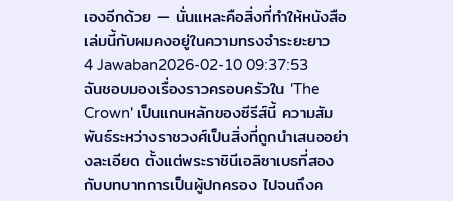เองอีกด้วย — นั่นแหละคือสิ่งที่ทำให้หนังสือเล่มนี้กับผมคงอยู่ในความทรงจำระยะยาว
4 Jawaban2026-02-10 09:37:53
ฉันชอบมองเรื่องราวครอบครัวใน 'The Crown' เป็นแกนหลักของซีรีส์นี้ ความสัมพันธ์ระหว่างราชวงศ์เป็นสิ่งที่ถูกนำเสนออย่างละเอียด ตั้งแต่พระราชินีเอลิซาเบธที่สองกับบทบาทการเป็นผู้ปกครอง ไปจนถึงค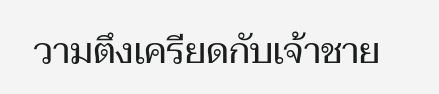วามตึงเครียดกับเจ้าชาย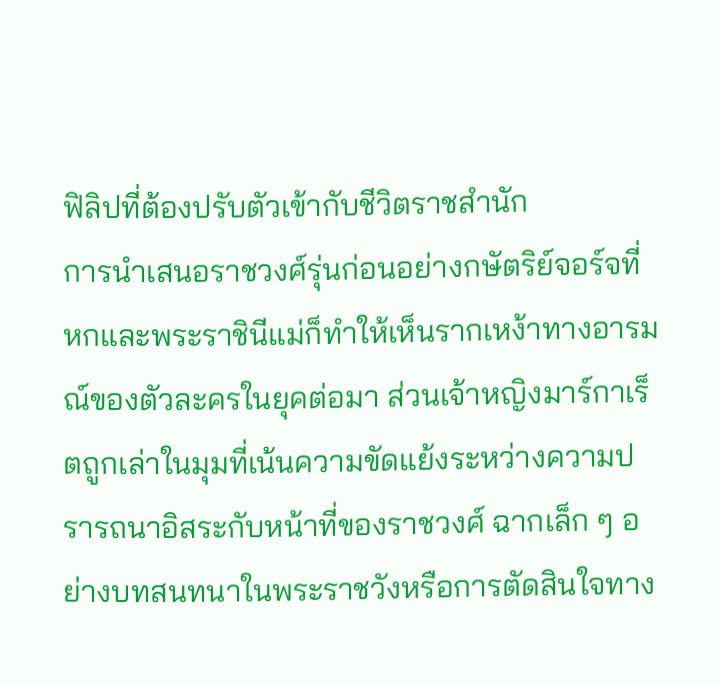ฟิลิปที่ต้องปรับตัวเข้ากับชีวิตราชสำนัก
การนำเสนอราชวงศ์รุ่นก่อนอย่างกษัตริย์จอร์จที่หกและพระราชินีแม่ก็ทำให้เห็นรากเหง้าทางอารมณ์ของตัวละครในยุคต่อมา ส่วนเจ้าหญิงมาร์กาเร็ตถูกเล่าในมุมที่เน้นความขัดแย้งระหว่างความปรารถนาอิสระกับหน้าที่ของราชวงศ์ ฉากเล็ก ๆ อย่างบทสนทนาในพระราชวังหรือการตัดสินใจทาง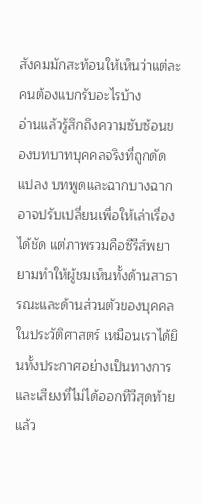สังคมมักสะท้อนให้เห็นว่าแต่ละคนต้องแบกรับอะไรบ้าง
อ่านแล้วรู้สึกถึงความซับซ้อนของบทบาทบุคคลจริงที่ถูกดัดแปลง บทพูดและฉากบางฉากอาจปรับเปลี่ยนเพื่อให้เล่าเรื่องได้ชัด แต่ภาพรวมคือซีรีส์พยายามทำให้ผู้ชมเห็นทั้งด้านสาธารณะและด้านส่วนตัวของบุคคลในประวัติศาสตร์ เหมือนเราได้ยินทั้งประกาศอย่างเป็นทางการและเสียงที่ไม่ได้ออกทีวีสุดท้ายแล้ว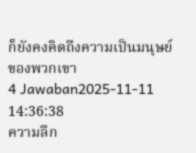ก็ยังคงคิดถึงความเป็นมนุษย์ของพวกเขา
4 Jawaban2025-11-11 14:36:38
ความลึก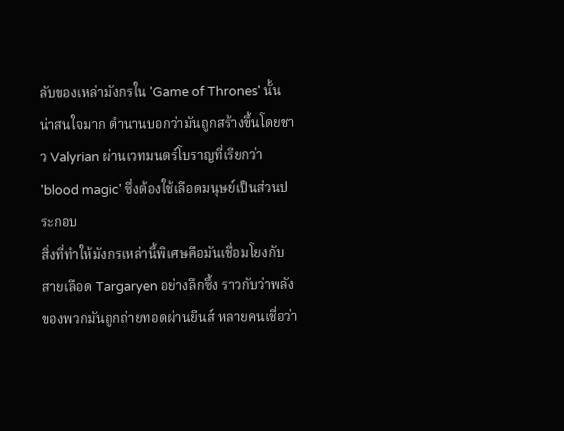ลับของเหล่ามังกรใน 'Game of Thrones' นั้นน่าสนใจมาก ตำนานบอกว่ามันถูกสร้างขึ้นโดยชาว Valyrian ผ่านเวทมนตร์โบราญที่เรียกว่า 'blood magic' ซึ่งต้องใช้เลือดมนุษย์เป็นส่วนประกอบ
สิ่งที่ทำให้มังกรเหล่านี้พิเศษคือมันเชื่อมโยงกับสายเลือด Targaryen อย่างลึกซึ้ง ราวกับว่าพลังของพวกมันถูกถ่ายทอดผ่านยีนส์ หลายคนเชื่อว่า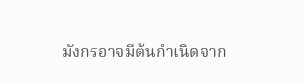มังกรอาจมีต้นกำเนิดจาก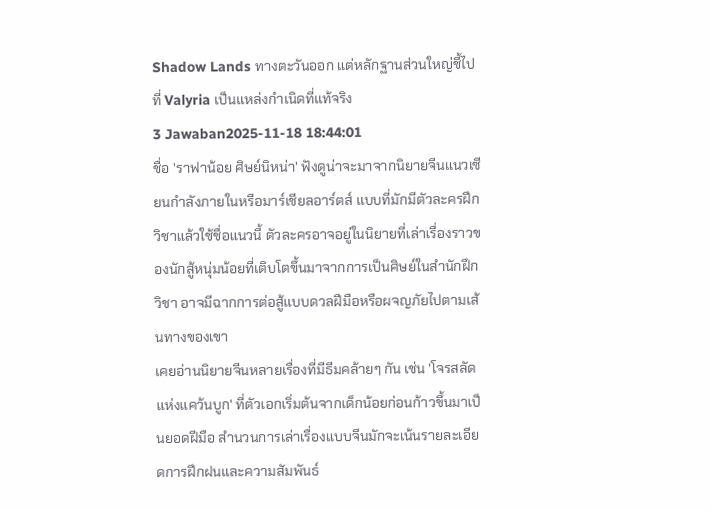Shadow Lands ทางตะวันออก แต่หลักฐานส่วนใหญ่ชี้ไปที่ Valyria เป็นแหล่งกำเนิดที่แท้จริง
3 Jawaban2025-11-18 18:44:01
ชื่อ 'ราฟาน้อย ศิษย์นิหน่า' ฟังดูน่าจะมาจากนิยายจีนแนวเซียนกำลังภายในหรือมาร์เชียลอาร์ตส์ แบบที่มักมีตัวละครฝึกวิชาแล้วใช้ชื่อแนวนี้ ตัวละครอาจอยู่ในนิยายที่เล่าเรื่องราวของนักสู้หนุ่มน้อยที่เติบโตขึ้นมาจากการเป็นศิษย์ในสำนักฝึกวิชา อาจมีฉากการต่อสู้แบบดวลฝีมือหรือผจญภัยไปตามเส้นทางของเขา
เคยอ่านนิยายจีนหลายเรื่องที่มีธีมคล้ายๆ กัน เช่น 'โจรสลัดแห่งแคว้นบูก' ที่ตัวเอกเริ่มต้นจากเด็กน้อยก่อนก้าวขึ้นมาเป็นยอดฝีมือ สำนวนการเล่าเรื่องแบบจีนมักจะเน้นรายละเอียดการฝึกฝนและความสัมพันธ์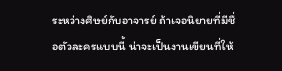ระหว่างศิษย์กับอาจารย์ ถ้าเจอนิยายที่มีชื่อตัวละครแบบนี้ น่าจะเป็นงานเขียนที่ให้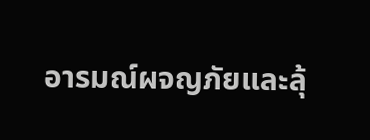อารมณ์ผจญภัยและลุ้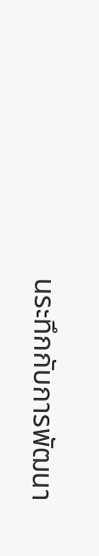นระทึกกับการพัฒนา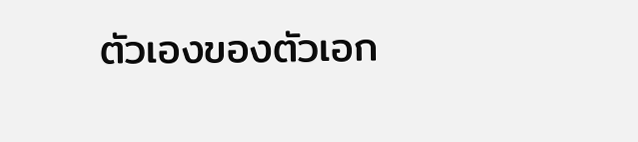ตัวเองของตัวเอก